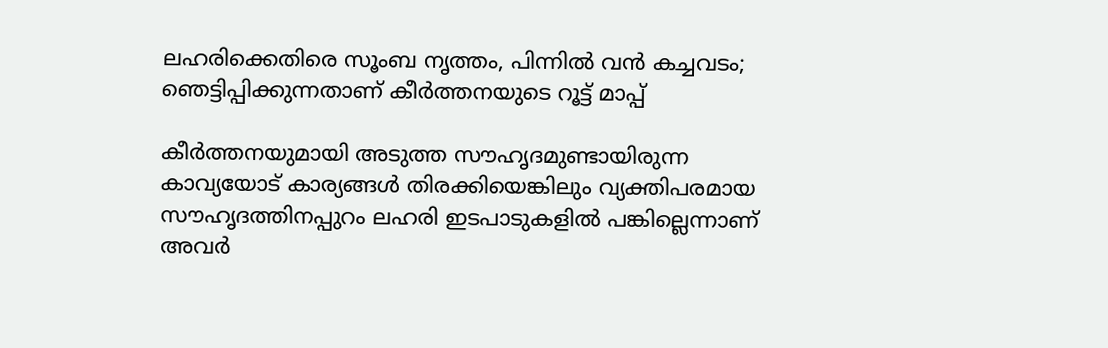ലഹരിക്കെതിരെ സൂംബ നൃത്തം, പിന്നിൽ വൻ കച്ചവടം; ഞെട്ടിപ്പിക്കുന്നതാണ് കീർത്തനയുടെ റൂട്ട് മാപ്പ്

കീർത്തനയുമായി അടുത്ത സൗഹൃദമുണ്ടായിരുന്ന കാവ്യയോട് കാര്യങ്ങൾ തിരക്കിയെങ്കിലും വ്യക്തിപരമായ സൗഹൃദത്തിനപ്പുറം ലഹരി ഇടപാടുകളിൽ പങ്കില്ലെന്നാണ് അവർ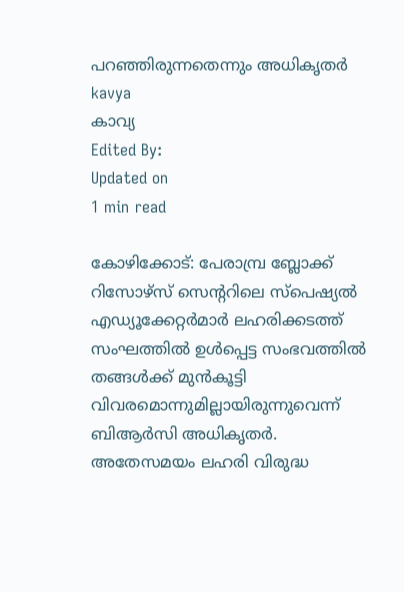പറഞ്ഞിരുന്നതെന്നും അധികൃതർ
kavya
കാവ്യ
Edited By:
Updated on
1 min read

കോഴിക്കോട്: പേരാമ്പ്ര ബ്ലോക്ക് റിസോഴ്‌സ് സെന്ററിലെ സ്‌പെഷ്യൽ എഡ്യൂക്കേറ്റർമാർ ലഹരിക്കടത്ത് സംഘത്തിൽ ഉൾപ്പെട്ട സംഭവത്തിൽ തങ്ങൾക്ക് മുൻകൂട്ടി വിവരമൊന്നുമില്ലായിരുന്നുവെന്ന് ബിആർസി അധികൃതർ. അതേസമയം ലഹരി വിരുദ്ധ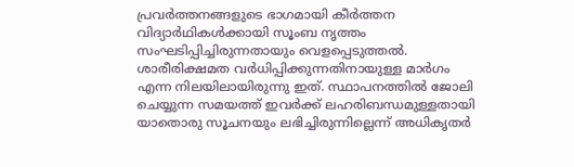പ്രവർത്തനങ്ങളുടെ ഭാഗമായി കീർത്തന വിദ്യാർഥികൾക്കായി സൂംബ നൃത്തം സംഘടിപ്പിച്ചിരുന്നതായും വെളപ്പെടുത്തൽ. ശാരീരിക്ഷമത വർധിപ്പിക്കുന്നതിനായുള്ള മാർഗം എന്ന നിലയിലായിരുന്നു ഇത്. സ്ഥാപനത്തിൽ ജോലി ചെയ്യുന്ന സമയത്ത് ഇവർക്ക് ലഹരിബന്ധമുള്ളതായി യാതൊരു സൂചനയും ലഭിച്ചിരുന്നില്ലെന്ന് അധികൃതർ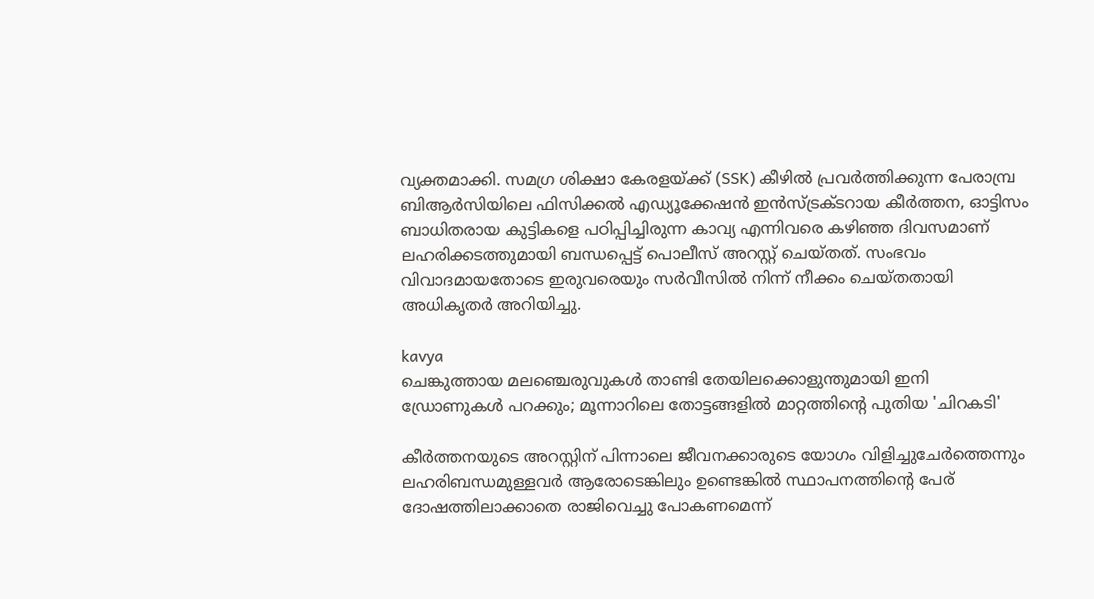വ്യക്തമാക്കി. സമഗ്ര ശിക്ഷാ കേരളയ്ക്ക് (SSK) കീഴിൽ പ്രവർത്തിക്കുന്ന പേരാമ്പ്ര ബിആർസിയിലെ ഫിസിക്കൽ എഡ്യൂക്കേഷൻ ഇൻസ്ട്രക്ടറായ കീർത്തന, ഓട്ടിസം ബാധിതരായ കുട്ടികളെ പഠിപ്പിച്ചിരുന്ന കാവ്യ എന്നിവരെ കഴിഞ്ഞ ദിവസമാണ് ലഹരിക്കടത്തുമായി ബന്ധപ്പെട്ട് പൊലീസ് അറസ്റ്റ് ചെയ്തത്. സംഭവം വിവാദമായതോടെ ഇരുവരെയും സർവീസിൽ നിന്ന് നീക്കം ചെയ്തതായി അധികൃതർ അറിയിച്ചു.

kavya
ചെങ്കുത്തായ മലഞ്ചെരുവുകൾ താണ്ടി തേയിലക്കൊളുന്തുമായി ഇനി ഡ്രോണുകൾ പറക്കും; മൂന്നാറിലെ തോട്ടങ്ങളിൽ മാറ്റത്തിന്റെ പുതിയ 'ചിറകടി'

കീർത്തനയുടെ അറസ്റ്റിന് പിന്നാലെ ജീവനക്കാരുടെ യോഗം വിളിച്ചുചേർത്തെന്നും ലഹരിബന്ധമുള്ളവർ ആരോടെങ്കിലും ഉണ്ടെങ്കിൽ സ്ഥാപനത്തിന്റെ പേര് ദോഷത്തിലാക്കാതെ രാജിവെച്ചു പോകണമെന്ന്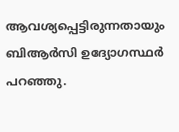ആവശ്യപ്പെട്ടിരുന്നതായും ബിആർസി ഉദ്യോഗസ്ഥർ പറഞ്ഞു.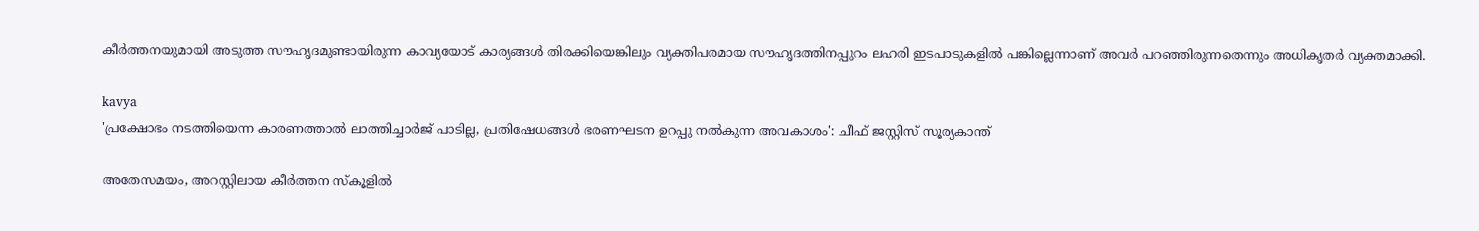കീർത്തനയുമായി അടുത്ത സൗഹൃദമുണ്ടായിരുന്ന കാവ്യയോട് കാര്യങ്ങൾ തിരക്കിയെങ്കിലും വ്യക്തിപരമായ സൗഹൃദത്തിനപ്പുറം ലഹരി ഇടപാടുകളിൽ പങ്കില്ലെന്നാണ് അവർ പറഞ്ഞിരുന്നതെന്നും അധികൃതർ വ്യക്തമാക്കി.

kavya
'പ്രക്ഷോഭം നടത്തിയെന്ന കാരണത്താല്‍ ലാത്തിച്ചാര്‍ജ് പാടില്ല, പ്രതിഷേധങ്ങള്‍ ഭരണഘടന ഉറപ്പു നല്‍കുന്ന അവകാശം': ചീഫ് ജസ്റ്റിസ് സൂര്യകാന്ത്

അതേസമയം, അറസ്റ്റിലായ കീർത്തന സ്കൂളിൽ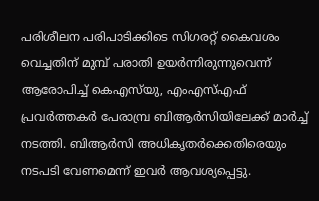പരിശീലന പരിപാടിക്കിടെ സിഗരറ്റ് കൈവശം വെച്ചതിന് മുമ്പ് പരാതി ഉയർന്നിരുന്നുവെന്ന് ആരോപിച്ച് കെഎസ്‌യു, എംഎസ്എഫ് പ്രവർത്തകർ പേരാമ്പ്ര ബിആർസിയിലേക്ക് മാർച്ച് നടത്തി. ബിആർസി അധികൃതർക്കെതിരെയും നടപടി വേണമെന്ന് ഇവർ ആവശ്യപ്പെട്ടു.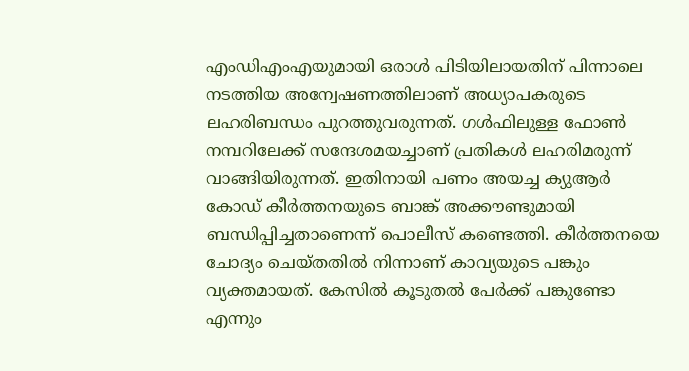എംഡിഎംഎയുമായി ഒരാൾ പിടിയിലായതിന് പിന്നാലെ നടത്തിയ അന്വേഷണത്തിലാണ് അധ്യാപകരുടെ ലഹരിബന്ധം പുറത്തുവരുന്നത്. ഗൾഫിലുള്ള ഫോൺ നമ്പറിലേക്ക് സന്ദേശമയച്ചാണ് പ്രതികൾ ലഹരിമരുന്ന് വാങ്ങിയിരുന്നത്. ഇതിനായി പണം അയച്ച ക്യുആർ കോഡ് കീർത്തനയുടെ ബാങ്ക് അക്കൗണ്ടുമായി ബന്ധിപ്പിച്ചതാണെന്ന് പൊലീസ് കണ്ടെത്തി. കീർത്തനയെ ചോദ്യം ചെയ്തതിൽ നിന്നാണ് കാവ്യയുടെ പങ്കും വ്യക്തമായത്. കേസിൽ കൂടുതൽ പേർക്ക് പങ്കുണ്ടോ എന്നും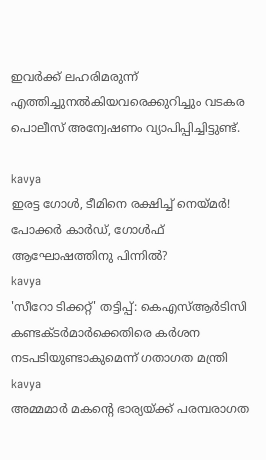ഇവർക്ക് ലഹരിമരുന്ന് എത്തിച്ചുനൽകിയവരെക്കുറിച്ചും വടകര പൊലീസ് അന്വേഷണം വ്യാപിപ്പിച്ചിട്ടുണ്ട്.

kavya
ഇരട്ട ഗോൾ, ടീമിനെ രക്ഷിച്ച് നെയ്മർ! പോക്കർ കാർഡ്, ഗോൾഫ് ആഘോഷത്തിനു പിന്നിൽ?
kavya
'സീറോ ടിക്കറ്റ്' തട്ടിപ്പ്: കെഎസ്ആർടിസി കണ്ടക്ടർമാർക്കെതിരെ കർശന നടപടിയുണ്ടാകുമെന്ന് ഗതാഗത മന്ത്രി
kavya
അമ്മമാര്‍ മകന്റെ ഭാര്യയ്ക്ക് പരമ്പരാഗത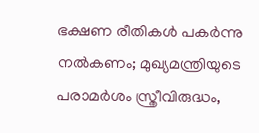ഭക്ഷണ രീതികള്‍ പകര്‍ന്നു നല്‍കണം; മുഖ്യമന്ത്രിയുടെ പരാമര്‍ശം സ്ത്രീവിരുദ്ധം,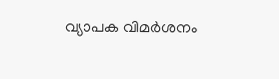വ്യാപക വിമര്‍ശനം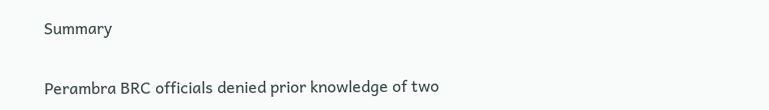Summary

Perambra BRC officials denied prior knowledge of two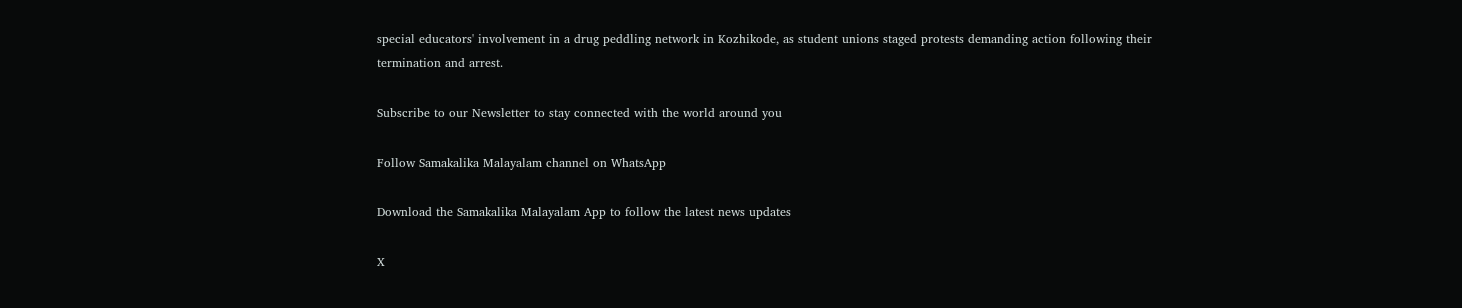special educators' involvement in a drug peddling network in Kozhikode, as student unions staged protests demanding action following their termination and arrest.

Subscribe to our Newsletter to stay connected with the world around you

Follow Samakalika Malayalam channel on WhatsApp

Download the Samakalika Malayalam App to follow the latest news updates

X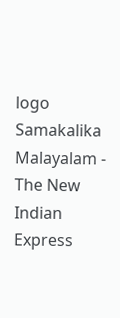logo
Samakalika Malayalam - The New Indian Express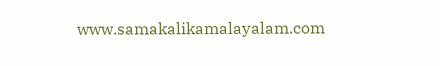www.samakalikamalayalam.com